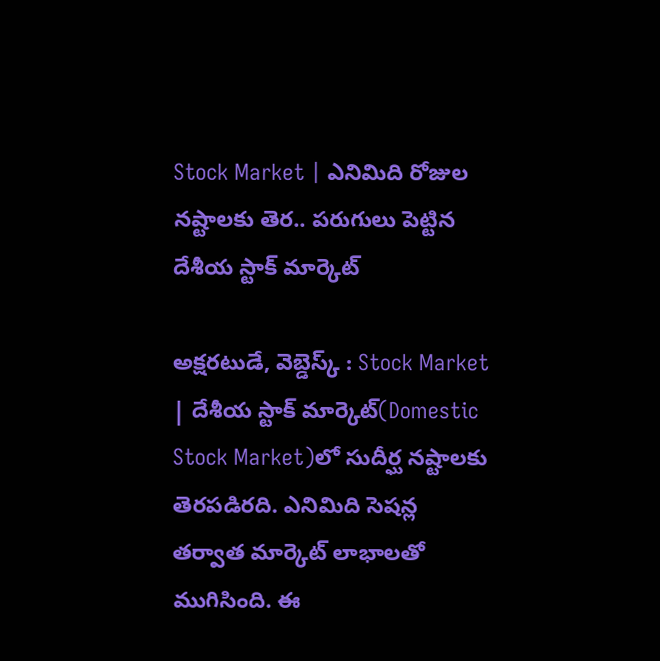Stock Market | ఎనిమిది రోజుల నష్టాలకు తెర.. పరుగులు పెట్టిన దేశీయ స్టాక్‌ మార్కెట్‌

అక్షరటుడే, వెబ్డెస్క్ : Stock Market | దేశీయ స్టాక్‌ మార్కెట్‌(Domestic Stock Market)లో సుదీర్ఘ నష్టాలకు తెరపడిరది. ఎనిమిది సెషన్ల తర్వాత మార్కెట్‌ లాభాలతో ముగిసింది. ఈ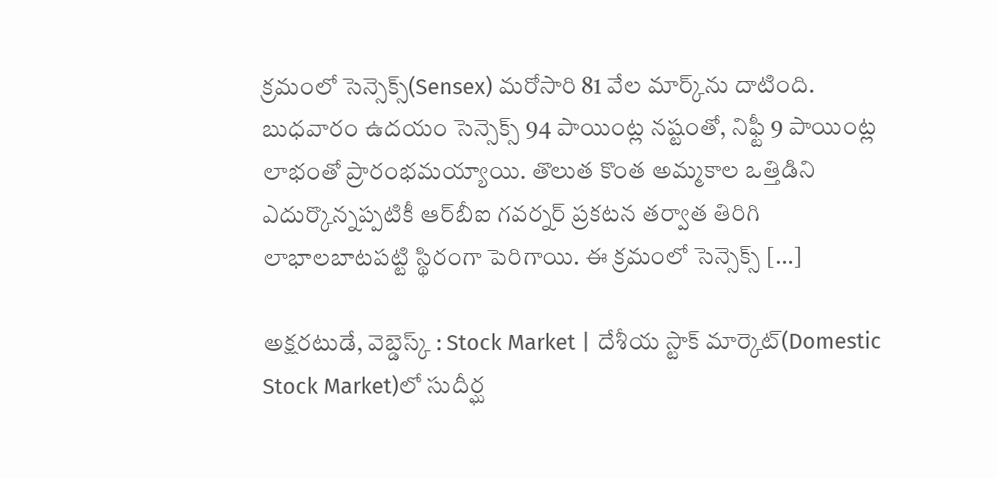క్రమంలో సెన్సెక్స్‌(Sensex) మరోసారి 81 వేల మార్క్‌ను దాటింది. బుధవారం ఉదయం సెన్సెక్స్‌ 94 పాయింట్ల నష్టంతో, నిఫ్టీ 9 పాయింట్ల లాభంతో ప్రారంభమయ్యాయి. తొలుత కొంత అమ్మకాల ఒత్తిడిని ఎదుర్కొన్నప్పటికీ ఆర్‌బీఐ గవర్నర్‌ ప్రకటన తర్వాత తిరిగి లాభాలబాటపట్టి స్థిరంగా పెరిగాయి. ఈ క్రమంలో సెన్సెక్స్‌ […]

అక్షరటుడే, వెబ్డెస్క్ : Stock Market | దేశీయ స్టాక్‌ మార్కెట్‌(Domestic Stock Market)లో సుదీర్ఘ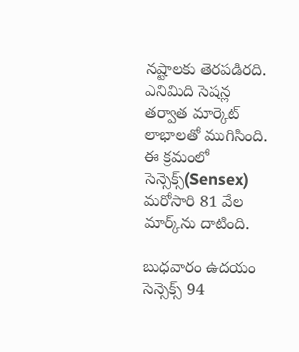నష్టాలకు తెరపడిరది. ఎనిమిది సెషన్ల తర్వాత మార్కెట్‌ లాభాలతో ముగిసింది. ఈ క్రమంలో సెన్సెక్స్‌(Sensex) మరోసారి 81 వేల మార్క్‌ను దాటింది.

బుధవారం ఉదయం సెన్సెక్స్‌ 94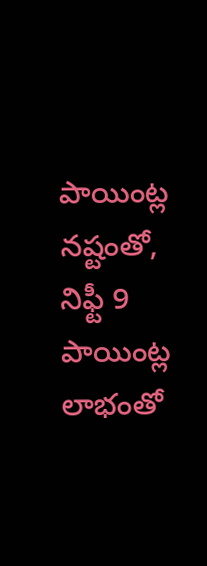పాయింట్ల నష్టంతో, నిఫ్టీ 9 పాయింట్ల లాభంతో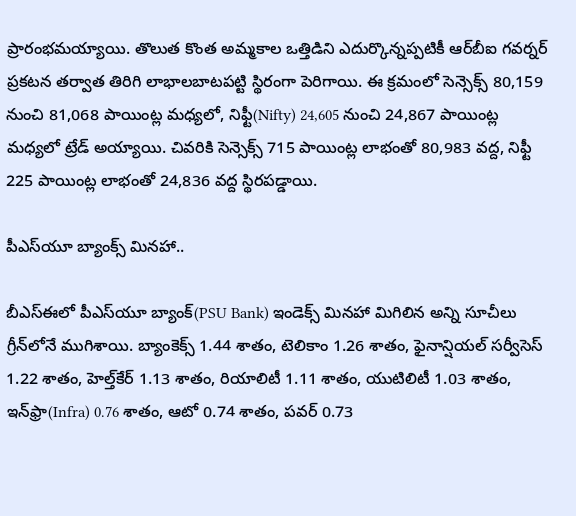ప్రారంభమయ్యాయి. తొలుత కొంత అమ్మకాల ఒత్తిడిని ఎదుర్కొన్నప్పటికీ ఆర్‌బీఐ గవర్నర్‌ ప్రకటన తర్వాత తిరిగి లాభాలబాటపట్టి స్థిరంగా పెరిగాయి. ఈ క్రమంలో సెన్సెక్స్‌ 80,159 నుంచి 81,068 పాయింట్ల మధ్యలో, నిఫ్టీ(Nifty) 24,605 నుంచి 24,867 పాయింట్ల మధ్యలో ట్రేడ్‌ అయ్యాయి. చివరికి సెన్సెక్స్‌ 715 పాయింట్ల లాభంతో 80,983 వద్ద, నిఫ్టీ 225 పాయింట్ల లాభంతో 24,836 వద్ద స్థిరపడ్డాయి.

పీఎస్‌యూ బ్యాంక్స్‌ మినహా..

బీఎస్‌ఈలో పీఎస్‌యూ బ్యాంక్‌(PSU Bank) ఇండెక్స్‌ మినహా మిగిలిన అన్ని సూచీలు గ్రీన్‌లోనే ముగిశాయి. బ్యాంకెక్స్‌ 1.44 శాతం, టెలికాం 1.26 శాతం, ఫైనాన్షియల్‌ సర్వీసెస్‌ 1.22 శాతం, హెల్త్‌కేర్‌ 1.13 శాతం, రియాలిటీ 1.11 శాతం, యుటిలిటీ 1.03 శాతం, ఇన్‌ఫ్రా(Infra) 0.76 శాతం, ఆటో 0.74 శాతం, పవర్‌ 0.73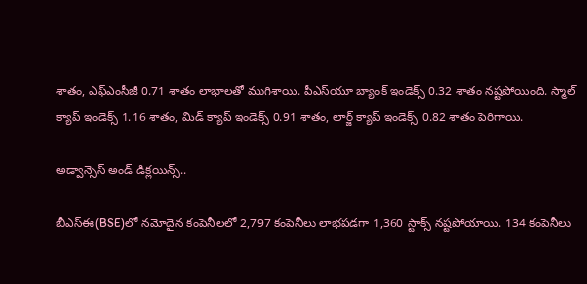శాతం, ఎఫ్‌ఎంసీజీ 0.71 శాతం లాభాలతో ముగిశాయి. పీఎస్‌యూ బ్యాంక్‌ ఇండెక్స్‌ 0.32 శాతం నష్టపోయింది. స్మాల్‌ క్యాప్‌ ఇండెక్స్‌ 1.16 శాతం, మిడ్‌ క్యాప్‌ ఇండెక్స్‌ 0.91 శాతం, లార్జ్‌ క్యాప్‌ ఇండెక్స్‌ 0.82 శాతం పెరిగాయి.

అడ్వాన్సెస్‌ అండ్‌ డిక్లయిన్స్‌..

బీఎస్‌ఈ(BSE)లో నమోదైన కంపెనీలలో 2,797 కంపెనీలు లాభపడగా 1,360 స్టాక్స్‌ నష్టపోయాయి. 134 కంపెనీలు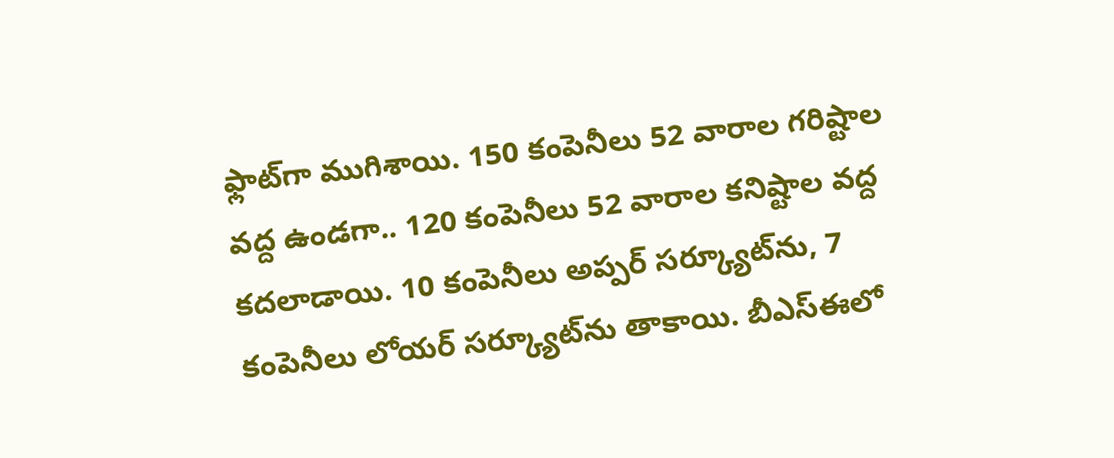ఫ్లాట్‌గా ముగిశాయి. 150 కంపెనీలు 52 వారాల గరిష్టాల వద్ద ఉండగా.. 120 కంపెనీలు 52 వారాల కనిష్టాల వద్ద కదలాడాయి. 10 కంపెనీలు అప్పర్‌ సర్క్యూట్‌ను, 7 కంపెనీలు లోయర్‌ సర్క్యూట్‌ను తాకాయి. బీఎస్‌ఈలో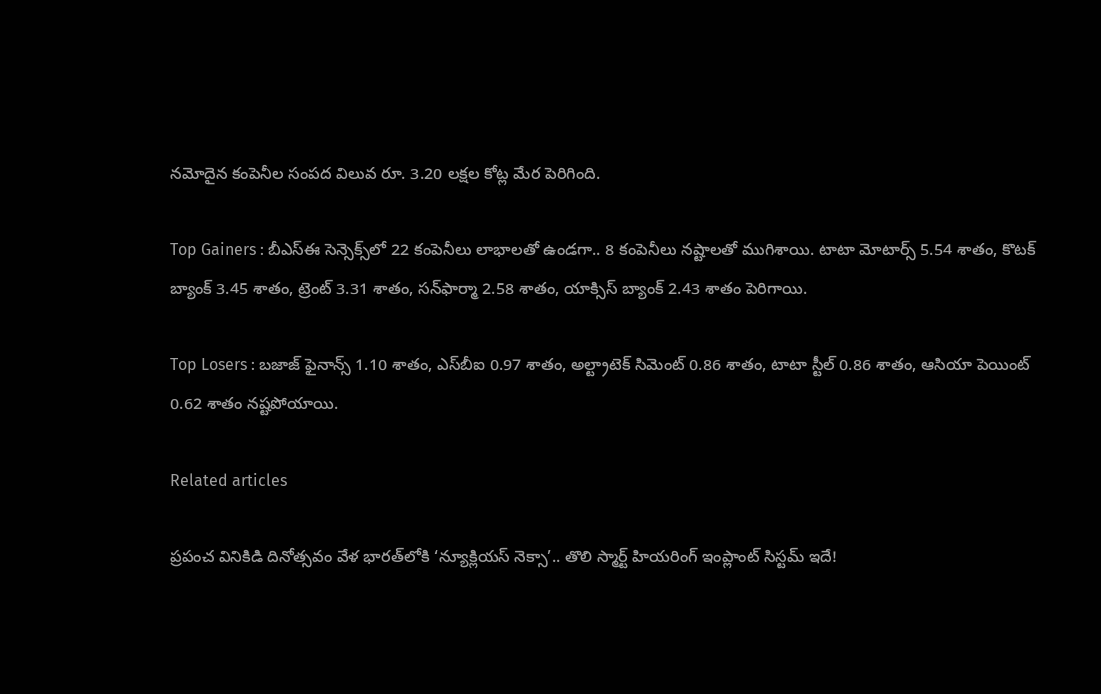నమోదైన కంపెనీల సంపద విలువ రూ. 3.20 లక్షల కోట్ల మేర పెరిగింది.

Top Gainers : బీఎస్‌ఈ సెన్సెక్స్‌లో 22 కంపెనీలు లాభాలతో ఉండగా.. 8 కంపెనీలు నష్టాలతో ముగిశాయి. టాటా మోటార్స్‌ 5.54 శాతం, కొటక్‌ బ్యాంక్‌ 3.45 శాతం, ట్రెంట్‌ 3.31 శాతం, సన్‌ఫార్మా 2.58 శాతం, యాక్సిస్‌ బ్యాంక్‌ 2.43 శాతం పెరిగాయి.

Top Losers : బజాజ్‌ ఫైనాన్స్‌ 1.10 శాతం, ఎస్‌బీఐ 0.97 శాతం, అల్ట్రాటెక్‌ సిమెంట్‌ 0.86 శాతం, టాటా స్టీల్‌ 0.86 శాతం, ఆసియా పెయింట్‌ 0.62 శాతం నష్టపోయాయి.

Related articles

ప్రపంచ వినికిడి దినోత్సవం వేళ భారత్‌లోకి ‘న్యూక్లియస్ నెక్సా’.. తొలి స్మార్ట్ హియరింగ్ ఇంప్లాంట్ సిస్టమ్ ఇదే!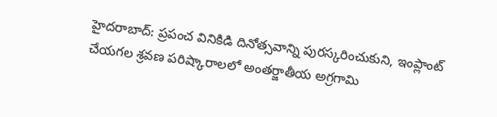హైదరాబాద్: ప్రపంచ వినికిడి దినోత్సవాన్ని పురస్కరించుకుని, ఇంప్లాంట్ చేయగల శ్రవణ పరిష్కారాలలో అంతర్జాతీయ అగ్రగామి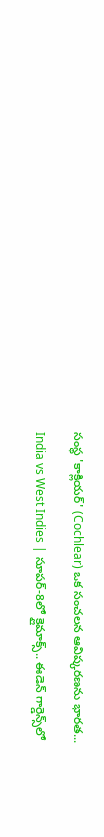సంస్థ 'కాక్లియర్' (Cochlear) ఒక సంచలన ఆవిష్కరణను భారత...

India vs West Indies | సూపర్-8లో క్లైమాక్స్.. ఈడెన్ గార్డెన్స్‌లో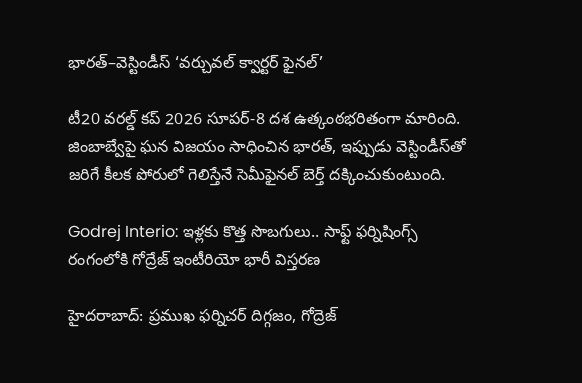భారత్–వెస్టిండీస్ ‘వర్చువల్ క్వార్టర్ ఫైనల్’

టీ20 వరల్డ్ కప్ 2026 సూపర్-8 దశ ఉత్కంఠభరితంగా మారింది. జింబాబ్వేపై ఘన విజయం సాధించిన భారత్, ఇప్పుడు వెస్టిండీస్‌తో జరిగే కీలక పోరులో గెలిస్తేనే సెమీఫైనల్ బెర్త్ దక్కించుకుంటుంది.

Godrej Interio: ఇళ్లకు కొత్త సొబగులు.. సాఫ్ట్ ఫర్నిషింగ్స్ రంగంలోకి గోద్రేజ్ ఇంటీరియో భారీ విస్తరణ

హైదరాబాద్: ప్రముఖ ఫర్నిచర్ దిగ్గజం, గోద్రెజ్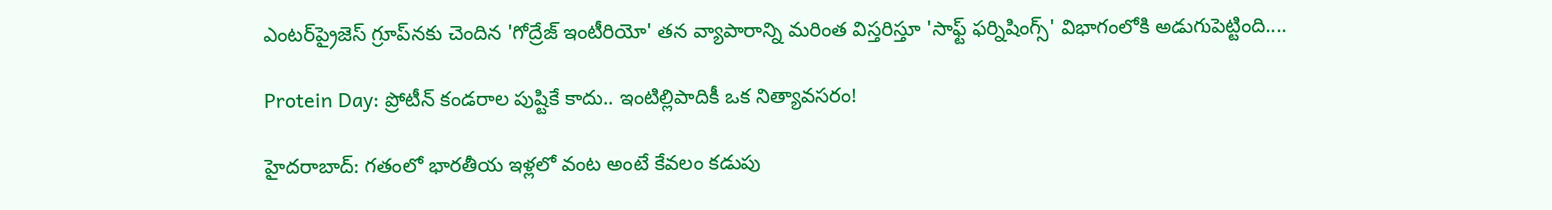ఎంటర్‌ప్రైజెస్ గ్రూప్‌నకు చెందిన 'గోద్రేజ్ ఇంటీరియో' తన వ్యాపారాన్ని మరింత విస్తరిస్తూ 'సాఫ్ట్ ఫర్నిషింగ్స్' విభాగంలోకి అడుగుపెట్టింది....

Protein Day: ప్రోటీన్ కండరాల పుష్టికే కాదు.. ఇంటిల్లిపాదికీ ఒక నిత్యావసరం!

హైదరాబాద్: గతంలో భారతీయ ఇళ్లలో వంట అంటే కేవలం కడుపు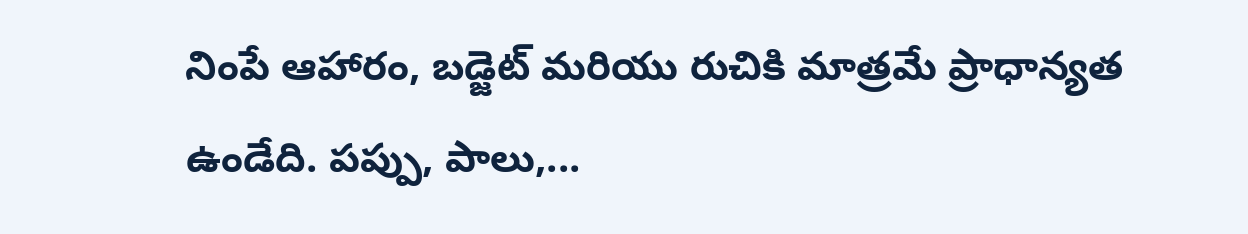నింపే ఆహారం, బడ్జెట్ మరియు రుచికి మాత్రమే ప్రాధాన్యత ఉండేది. పప్పు, పాలు,...